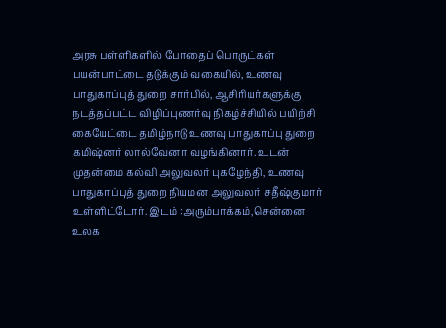அரசு பள்ளிகளில் போதைப் பொருட்கள் பயன்பாட்டை தடுக்கும் வகையில், உணவு பாதுகாப்புத் துறை சார்பில், ஆசிரியர்களுக்கு நடத்தப்பட்ட விழிப்புணர்வு நிகழ்ச்சியில் பயிற்சி கையேட்டை தமிழ்நாடு உணவு பாதுகாப்பு துறை கமிஷ்னர் லால்வேனா வழங்கினார். உடன் முதன்மை கல்வி அலுவலர் புகழேந்தி, உணவு பாதுகாப்புத் துறை நியமன அலுவலர் சதீஷ்குமார் உள்ளிட்டோர். இடம் :அரும்பாக்கம்,சென்னை
உலக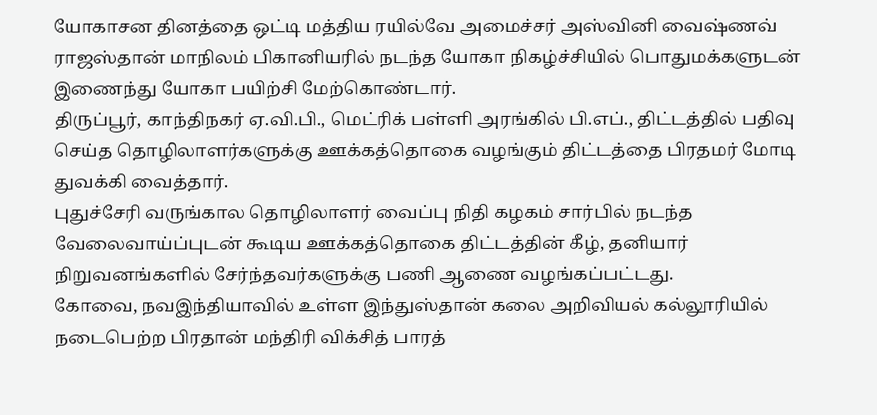யோகாசன தினத்தை ஒட்டி மத்திய ரயில்வே அமைச்சர் அஸ்வினி வைஷ்ணவ் ராஜஸ்தான் மாநிலம் பிகானியரில் நடந்த யோகா நிகழ்ச்சியில் பொதுமக்களுடன் இணைந்து யோகா பயிற்சி மேற்கொண்டார்.
திருப்பூர், காந்திநகர் ஏ.வி.பி., மெட்ரிக் பள்ளி அரங்கில் பி.எப்., திட்டத்தில் பதிவு செய்த தொழிலாளர்களுக்கு ஊக்கத்தொகை வழங்கும் திட்டத்தை பிரதமர் மோடி துவக்கி வைத்தார்.
புதுச்சேரி வருங்கால தொழிலாளர் வைப்பு நிதி கழகம் சார்பில் நடந்த வேலைவாய்ப்புடன் கூடிய ஊக்கத்தொகை திட்டத்தின் கீழ், தனியார் நிறுவனங்களில் சேர்ந்தவர்களுக்கு பணி ஆணை வழங்கப்பட்டது.
கோவை, நவஇந்தியாவில் உள்ள இந்துஸ்தான் கலை அறிவியல் கல்லூரியில் நடைபெற்ற பிரதான் மந்திரி விக்சித் பாரத்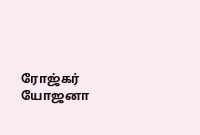ரோஜ்கர் யோஜனா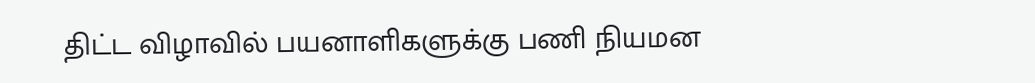திட்ட விழாவில் பயனாளிகளுக்கு பணி நியமன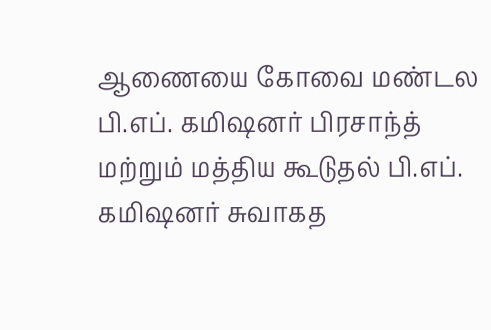ஆணையை கோவை மண்டல பி.எப். கமிஷனர் பிரசாந்த் மற்றும் மத்திய கூடுதல் பி.எப். கமிஷனர் சுவாகத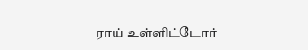ராய் உள்ளிட்டோர்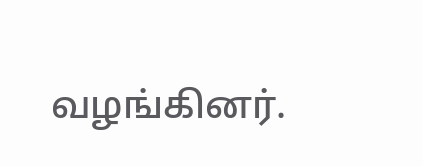வழங்கினர்.